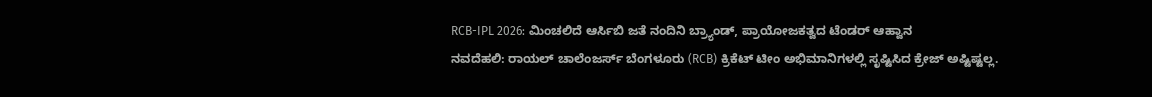RCB-IPL 2026: ಮಿಂಚಲಿದೆ ಆರ್ಸಿಬಿ ಜತೆ ನಂದಿನಿ ಬ್ರ್ಯಾಂಡ್, ಪ್ರಾಯೋಜಕತ್ವದ ಟೆಂಡರ್ ಆಹ್ವಾನ
ನವದೆಹಲಿ: ರಾಯಲ್ ಚಾಲೆಂಜರ್ಸ್ ಬೆಂಗಳೂರು (RCB) ಕ್ರಿಕೆಟ್ ಟೀಂ ಅಭಿಮಾನಿಗಳಲ್ಲಿ ಸೃಷ್ಟಿಸಿದ ಕ್ರೇಜ್ ಅಷ್ಟಿಷ್ಟಲ್ಲ.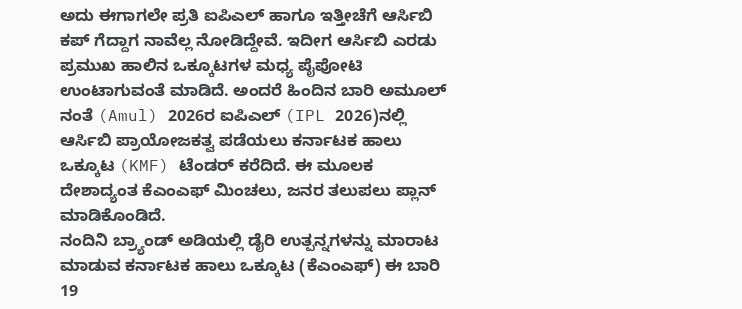ಅದು ಈಗಾಗಲೇ ಪ್ರತಿ ಐಪಿಎಲ್ ಹಾಗೂ ಇತ್ತೀಚೆಗೆ ಆರ್ಸಿಬಿ ಕಪ್ ಗೆದ್ದಾಗ ನಾವೆಲ್ಲ ನೋಡಿದ್ದೇವೆ. ಇದೀಗ ಆರ್ಸಿಬಿ ಎರಡು ಪ್ರಮುಖ ಹಾಲಿನ ಒಕ್ಕೂಟಗಳ ಮಧ್ಯ ಪೈಪೋಟಿ ಉಂಟಾಗುವಂತೆ ಮಾಡಿದೆ. ಅಂದರೆ ಹಿಂದಿನ ಬಾರಿ ಅಮೂಲ್ ನಂತೆ (Amul) 2026ರ ಐಪಿಎಲ್ (IPL 2026)ನಲ್ಲಿ ಆರ್ಸಿಬಿ ಪ್ರಾಯೋಜಕತ್ವ ಪಡೆಯಲು ಕರ್ನಾಟಕ ಹಾಲು ಒಕ್ಕೂಟ (KMF) ಟೆಂಡರ್ ಕರೆದಿದೆ. ಈ ಮೂಲಕ ದೇಶಾದ್ಯಂತ ಕೆಎಂಎಫ್ ಮಿಂಚಲು, ಜನರ ತಲುಪಲು ಪ್ಲಾನ್ ಮಾಡಿಕೊಂಡಿದೆ.
ನಂದಿನಿ ಬ್ರ್ಯಾಂಡ್ ಅಡಿಯಲ್ಲಿ ಡೈರಿ ಉತ್ಪನ್ನಗಳನ್ನು ಮಾರಾಟ ಮಾಡುವ ಕರ್ನಾಟಕ ಹಾಲು ಒಕ್ಕೂಟ (ಕೆಎಂಎಫ್) ಈ ಬಾರಿ 19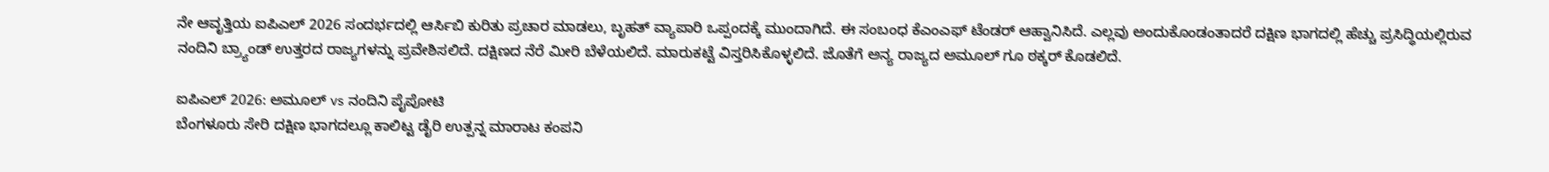ನೇ ಆವೃತ್ತಿಯ ಐಪಿಎಲ್ 2026 ಸಂದರ್ಭದಲ್ಲಿ ಆರ್ಸಿಬಿ ಕುರಿತು ಪ್ರಚಾರ ಮಾಡಲು, ಬೃಹತ್ ವ್ಯಾಪಾರಿ ಒಪ್ಪಂದಕ್ಕೆ ಮುಂದಾಗಿದೆ. ಈ ಸಂಬಂಧ ಕೆಎಂಎಫ್ ಟೆಂಡರ್ ಆಹ್ವಾನಿಸಿದೆ. ಎಲ್ಲವು ಅಂದುಕೊಂಡಂತಾದರೆ ದಕ್ಷಿಣ ಭಾಗದಲ್ಲಿ ಹೆಚ್ಚು ಪ್ರಸಿದ್ಧಿಯಲ್ಲಿರುವ ನಂದಿನಿ ಬ್ರ್ಯಾಂಡ್ ಉತ್ತರದ ರಾಜ್ಯಗಳನ್ನು ಪ್ರವೇಶಿಸಲಿದೆ. ದಕ್ಷಿಣದ ನೆರೆ ಮೀರಿ ಬೆಳೆಯಲಿದೆ. ಮಾರುಕಟ್ಟೆ ವಿಸ್ತರಿಸಿಕೊಳ್ಳಲಿದೆ. ಜೊತೆಗೆ ಅನ್ಯ ರಾಜ್ಯದ ಅಮೂಲ್ ಗೂ ಠಕ್ಕರ್ ಕೊಡಲಿದೆ.

ಐಪಿಎಲ್ 2026: ಅಮೂಲ್ vs ನಂದಿನಿ ಪೈಪೋಟಿ
ಬೆಂಗಳೂರು ಸೇರಿ ದಕ್ಷಿಣ ಭಾಗದಲ್ಲೂ ಕಾಲಿಟ್ಟ ಡೈರಿ ಉತ್ಪನ್ನ ಮಾರಾಟ ಕಂಪನಿ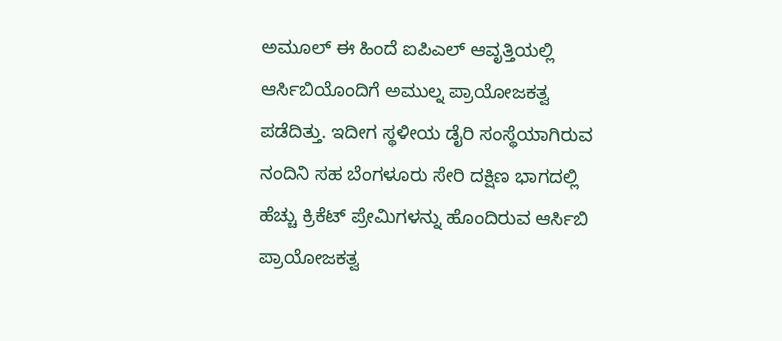ಅಮೂಲ್ ಈ ಹಿಂದೆ ಐಪಿಎಲ್ ಆವೃತ್ತಿಯಲ್ಲಿ ಆರ್ಸಿಬಿಯೊಂದಿಗೆ ಅಮುಲ್ನ ಪ್ರಾಯೋಜಕತ್ವ ಪಡೆದಿತ್ತು. ಇದೀಗ ಸ್ಥಳೀಯ ಡೈರಿ ಸಂಸ್ಥೆಯಾಗಿರುವ ನಂದಿನಿ ಸಹ ಬೆಂಗಳೂರು ಸೇರಿ ದಕ್ಷಿಣ ಭಾಗದಲ್ಲಿ ಹೆಚ್ಚು ಕ್ರಿಕೆಟ್ ಪ್ರೇಮಿಗಳನ್ನು ಹೊಂದಿರುವ ಆರ್ಸಿಬಿ ಪ್ರಾಯೋಜಕತ್ವ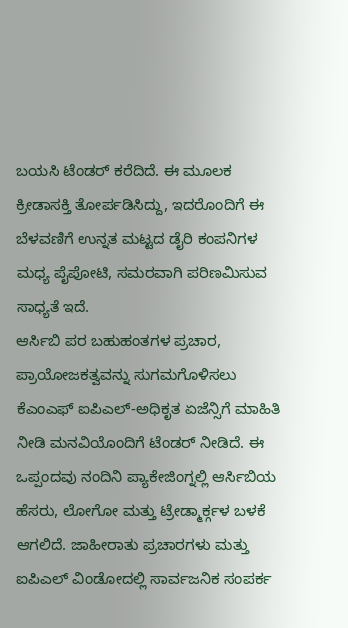ಬಯಸಿ ಟೆಂಡರ್ ಕರೆದಿದೆ. ಈ ಮೂಲಕ ಕ್ರೀಡಾಸಕ್ತಿ ತೋರ್ಪಡಿಸಿದ್ದು, ಇದರೊಂದಿಗೆ ಈ ಬೆಳವಣಿಗೆ ಉನ್ನತ ಮಟ್ಟದ ಡೈರಿ ಕಂಪನಿಗಳ ಮಧ್ಯ ಪೈಪೋಟಿ, ಸಮರವಾಗಿ ಪರಿಣಮಿಸುವ ಸಾಧ್ಯತೆ ಇದೆ.
ಆರ್ಸಿಬಿ ಪರ ಬಹುಹಂತಗಳ ಪ್ರಚಾರ, ಪ್ರಾಯೋಜಕತ್ವವನ್ನು ಸುಗಮಗೊಳಿಸಲು ಕೆಎಂಎಫ್ ಐಪಿಎಲ್-ಅಧಿಕೃತ ಏಜೆನ್ಸಿಗೆ ಮಾಹಿತಿ ನೀಡಿ ಮನವಿಯೊಂದಿಗೆ ಟೆಂಡರ್ ನೀಡಿದೆ. ಈ ಒಪ್ಪಂದವು ನಂದಿನಿ ಪ್ಯಾಕೇಜಿಂಗ್ನಲ್ಲಿ ಆರ್ಸಿಬಿಯ ಹೆಸರು, ಲೋಗೋ ಮತ್ತು ಟ್ರೇಡ್ಮಾರ್ಕ್ಗಳ ಬಳಕೆ ಆಗಲಿದೆ. ಜಾಹೀರಾತು ಪ್ರಚಾರಗಳು ಮತ್ತು ಐಪಿಎಲ್ ವಿಂಡೋದಲ್ಲಿ ಸಾರ್ವಜನಿಕ ಸಂಪರ್ಕ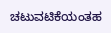ಚಟುವಟಿಕೆಯಂತಹ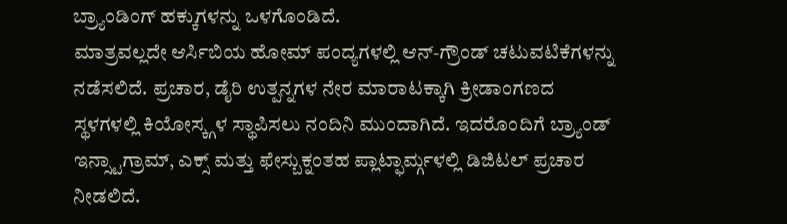ಬ್ರ್ಯಾಂಡಿಂಗ್ ಹಕ್ಕುಗಳನ್ನು ಒಳಗೊಂಡಿದೆ.
ಮಾತ್ರವಲ್ಲದೇ ಆರ್ಸಿಬಿಯ ಹೋಮ್ ಪಂದ್ಯಗಳಲ್ಲಿ ಆನ್-ಗ್ರೌಂಡ್ ಚಟುವಟಿಕೆಗಳನ್ನು ನಡೆಸಲಿದೆ. ಪ್ರಚಾರ, ಡೈರಿ ಉತ್ಪನ್ನಗಳ ನೇರ ಮಾರಾಟಕ್ಕಾಗಿ ಕ್ರೀಡಾಂಗಣದ ಸ್ಥಳಗಳಲ್ಲಿ ಕಿಯೋಸ್ಕ್ಗಳ ಸ್ಥಾಪಿಸಲು ನಂದಿನಿ ಮುಂದಾಗಿದೆ. ಇದರೊಂದಿಗೆ ಬ್ರ್ಯಾಂಡ್ ಇನ್ಸ್ಟಾಗ್ರಾಮ್, ಎಕ್ಸ್ ಮತ್ತು ಫೇಸ್ಬುಕ್ನಂತಹ ಪ್ಲಾಟ್ಫಾರ್ಮ್ಗಳಲ್ಲಿ ಡಿಜಿಟಲ್ ಪ್ರಚಾರ ನೀಡಲಿದೆ.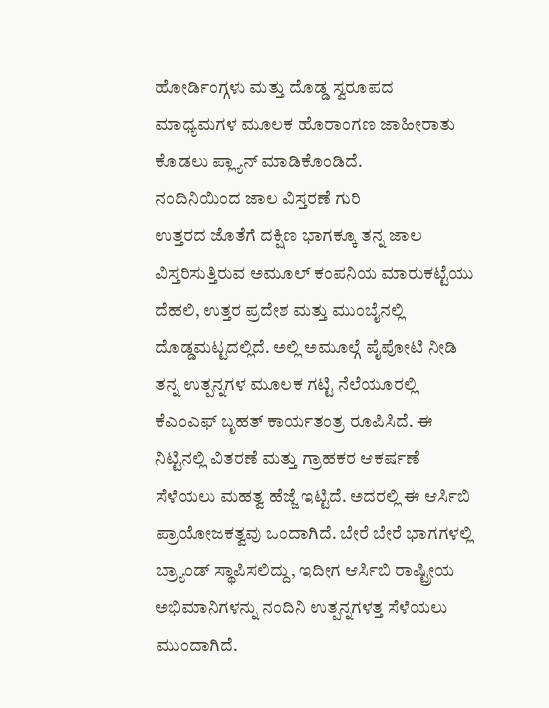ಹೋರ್ಡಿಂಗ್ಗಳು ಮತ್ತು ದೊಡ್ಡ ಸ್ವರೂಪದ ಮಾಧ್ಯಮಗಳ ಮೂಲಕ ಹೊರಾಂಗಣ ಜಾಹೀರಾತು ಕೊಡಲು ಪ್ಲ್ಯಾನ್ ಮಾಡಿಕೊಂಡಿದೆ.
ನಂದಿನಿಯಿಂದ ಜಾಲ ವಿಸ್ತರಣೆ ಗುರಿ
ಉತ್ತರದ ಜೊತೆಗೆ ದಕ್ಷಿಣ ಭಾಗಕ್ಕೂ ತನ್ನ ಜಾಲ ವಿಸ್ತರಿಸುತ್ತಿರುವ ಅಮೂಲ್ ಕಂಪನಿಯ ಮಾರುಕಟ್ಟೆಯು ದೆಹಲಿ, ಉತ್ತರ ಪ್ರದೇಶ ಮತ್ತು ಮುಂಬೈನಲ್ಲಿ ದೊಡ್ಡಮಟ್ಟದಲ್ಲಿದೆ. ಅಲ್ಲಿ ಅಮೂಲ್ಗೆ ಪೈಪೋಟಿ ನೀಡಿ ತನ್ನ ಉತ್ಪನ್ನಗಳ ಮೂಲಕ ಗಟ್ಟಿ ನೆಲೆಯೂರಲ್ಲಿ ಕೆಎಂಎಫ್ ಬೃಹತ್ ಕಾರ್ಯತಂತ್ರ ರೂಪಿಸಿದೆ. ಈ ನಿಟ್ಟಿನಲ್ಲಿ ವಿತರಣೆ ಮತ್ತು ಗ್ರಾಹಕರ ಆಕರ್ಷಣೆ ಸೆಳೆಯಲು ಮಹತ್ವ ಹೆಜ್ಜೆ ಇಟ್ಟಿದೆ. ಅದರಲ್ಲಿ ಈ ಆರ್ಸಿಬಿ ಪ್ರಾಯೋಜಕತ್ವವು ಒಂದಾಗಿದೆ. ಬೇರೆ ಬೇರೆ ಭಾಗಗಳಲ್ಲಿ ಬ್ರ್ಯಾಂಡ್ ಸ್ಥಾಪಿಸಲಿದ್ದು, ಇದೀಗ ಆರ್ಸಿಬಿ ರಾಷ್ಟ್ರೀಯ ಅಭಿಮಾನಿಗಳನ್ನು ನಂದಿನಿ ಉತ್ಪನ್ನಗಳತ್ತ ಸೆಳೆಯಲು ಮುಂದಾಗಿದೆ.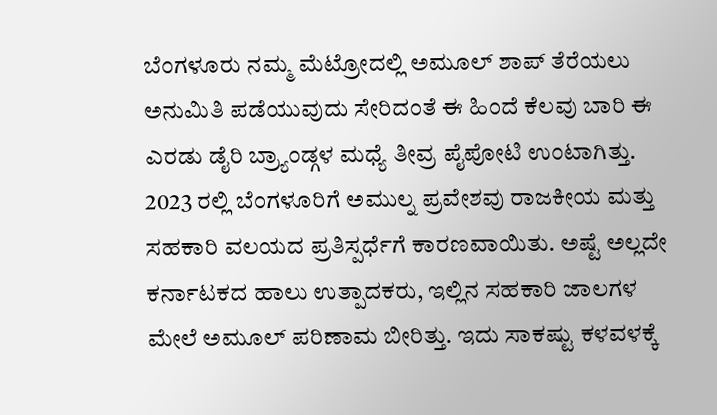ಬೆಂಗಳೂರು ನಮ್ಮ ಮೆಟ್ರೋದಲ್ಲಿ ಅಮೂಲ್ ಶಾಪ್ ತೆರೆಯಲು ಅನುಮಿತಿ ಪಡೆಯುವುದು ಸೇರಿದಂತೆ ಈ ಹಿಂದೆ ಕೆಲವು ಬಾರಿ ಈ ಎರಡು ಡೈರಿ ಬ್ರ್ಯಾಂಡ್ಗಳ ಮಧ್ಯೆ ತೀವ್ರ ಪೈಪೋಟಿ ಉಂಟಾಗಿತ್ತು. 2023 ರಲ್ಲಿ ಬೆಂಗಳೂರಿಗೆ ಅಮುಲ್ನ ಪ್ರವೇಶವು ರಾಜಕೀಯ ಮತ್ತು ಸಹಕಾರಿ ವಲಯದ ಪ್ರತಿಸ್ಪರ್ಧೆಗೆ ಕಾರಣವಾಯಿತು. ಅಷ್ಟೆ ಅಲ್ಲದೇ ಕರ್ನಾಟಕದ ಹಾಲು ಉತ್ಪಾದಕರು, ಇಲ್ಲಿನ ಸಹಕಾರಿ ಜಾಲಗಳ ಮೇಲೆ ಅಮೂಲ್ ಪರಿಣಾಮ ಬೀರಿತ್ತು. ಇದು ಸಾಕಷ್ಟು ಕಳವಳಕ್ಕೆ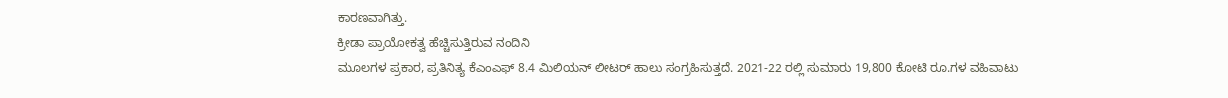ಕಾರಣವಾಗಿತ್ತು.
ಕ್ರೀಡಾ ಪ್ರಾಯೋಕತ್ವ ಹೆಚ್ಚಿಸುತ್ತಿರುವ ನಂದಿನಿ
ಮೂಲಗಳ ಪ್ರಕಾರ, ಪ್ರತಿನಿತ್ಯ ಕೆಎಂಎಫ್ 8.4 ಮಿಲಿಯನ್ ಲೀಟರ್ ಹಾಲು ಸಂಗ್ರಹಿಸುತ್ತದೆ. 2021-22 ರಲ್ಲಿ ಸುಮಾರು 19,800 ಕೋಟಿ ರೂ.ಗಳ ವಹಿವಾಟು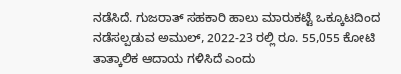ನಡೆಸಿದೆ. ಗುಜರಾತ್ ಸಹಕಾರಿ ಹಾಲು ಮಾರುಕಟ್ಟೆ ಒಕ್ಕೂಟದಿಂದ ನಡೆಸಲ್ಪಡುವ ಅಮುಲ್, 2022-23 ರಲ್ಲಿ ರೂ. 55,055 ಕೋಟಿ ತಾತ್ಕಾಲಿಕ ಆದಾಯ ಗಳಿಸಿದೆ ಎಂದು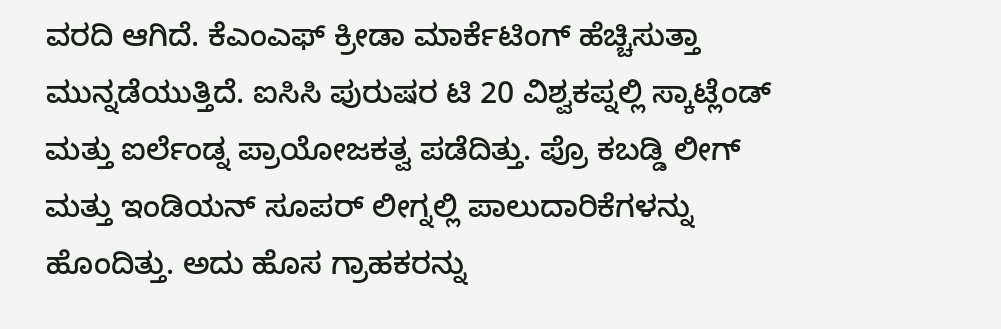ವರದಿ ಆಗಿದೆ. ಕೆಎಂಎಫ್ ಕ್ರೀಡಾ ಮಾರ್ಕೆಟಿಂಗ್ ಹೆಚ್ಚಿಸುತ್ತಾ ಮುನ್ನಡೆಯುತ್ತಿದೆ. ಐಸಿಸಿ ಪುರುಷರ ಟಿ 20 ವಿಶ್ವಕಪ್ನಲ್ಲಿ ಸ್ಕಾಟ್ಲೆಂಡ್ ಮತ್ತು ಐರ್ಲೆಂಡ್ನ ಪ್ರಾಯೋಜಕತ್ವ ಪಡೆದಿತ್ತು. ಪ್ರೊ ಕಬಡ್ಡಿ ಲೀಗ್ ಮತ್ತು ಇಂಡಿಯನ್ ಸೂಪರ್ ಲೀಗ್ನಲ್ಲಿ ಪಾಲುದಾರಿಕೆಗಳನ್ನು ಹೊಂದಿತ್ತು. ಅದು ಹೊಸ ಗ್ರಾಹಕರನ್ನು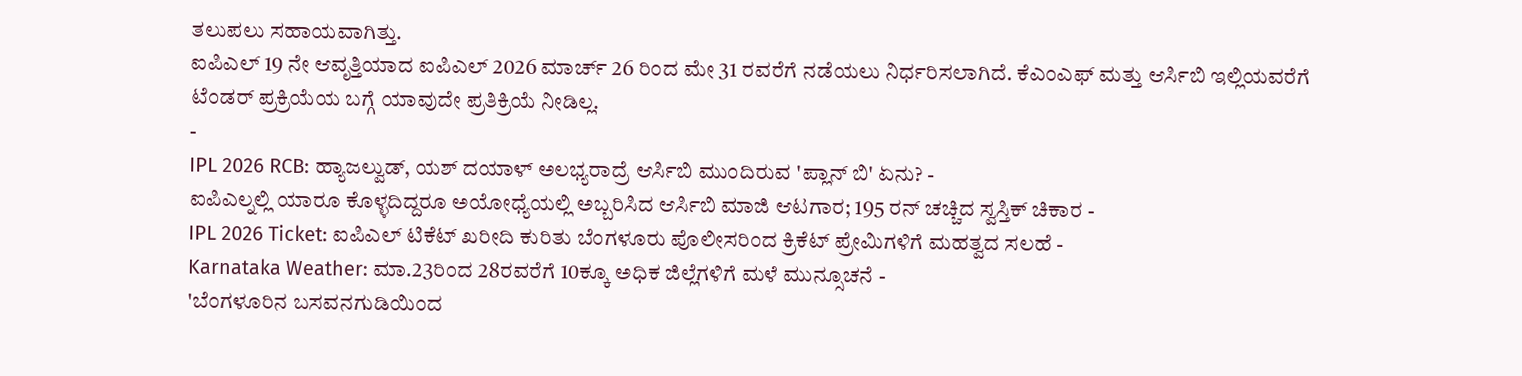ತಲುಪಲು ಸಹಾಯವಾಗಿತ್ತು.
ಐಪಿಎಲ್ 19 ನೇ ಆವೃತ್ತಿಯಾದ ಐಪಿಎಲ್ 2026 ಮಾರ್ಚ್ 26 ರಿಂದ ಮೇ 31 ರವರೆಗೆ ನಡೆಯಲು ನಿರ್ಧರಿಸಲಾಗಿದೆ. ಕೆಎಂಎಫ್ ಮತ್ತು ಆರ್ಸಿಬಿ ಇಲ್ಲಿಯವರೆಗೆ ಟೆಂಡರ್ ಪ್ರಕ್ರಿಯೆಯ ಬಗ್ಗೆ ಯಾವುದೇ ಪ್ರತಿಕ್ರಿಯೆ ನೀಡಿಲ್ಲ.
-
IPL 2026 RCB: ಹ್ಯಾಜಲ್ವುಡ್, ಯಶ್ ದಯಾಳ್ ಅಲಭ್ಯರಾದ್ರೆ ಆರ್ಸಿಬಿ ಮುಂದಿರುವ 'ಪ್ಲಾನ್ ಬಿ' ಏನು? -
ಐಪಿಎಲ್ನಲ್ಲಿ ಯಾರೂ ಕೊಳ್ಳದಿದ್ದರೂ ಅಯೋಧ್ಯೆಯಲ್ಲಿ ಅಬ್ಬರಿಸಿದ ಆರ್ಸಿಬಿ ಮಾಜಿ ಆಟಗಾರ; 195 ರನ್ ಚಚ್ಚಿದ ಸ್ವಸ್ತಿಕ್ ಚಿಕಾರ -
IPL 2026 Ticket: ಐಪಿಎಲ್ ಟಿಕೆಟ್ ಖರೀದಿ ಕುರಿತು ಬೆಂಗಳೂರು ಪೊಲೀಸರಿಂದ ಕ್ರಿಕೆಟ್ ಪ್ರೇಮಿಗಳಿಗೆ ಮಹತ್ವದ ಸಲಹೆ -
Karnataka Weather: ಮಾ.23ರಿಂದ 28ರವರೆಗೆ 10ಕ್ಕೂ ಅಧಿಕ ಜಿಲ್ಲೆಗಳಿಗೆ ಮಳೆ ಮುನ್ಸೂಚನೆ -
'ಬೆಂಗಳೂರಿನ ಬಸವನಗುಡಿಯಿಂದ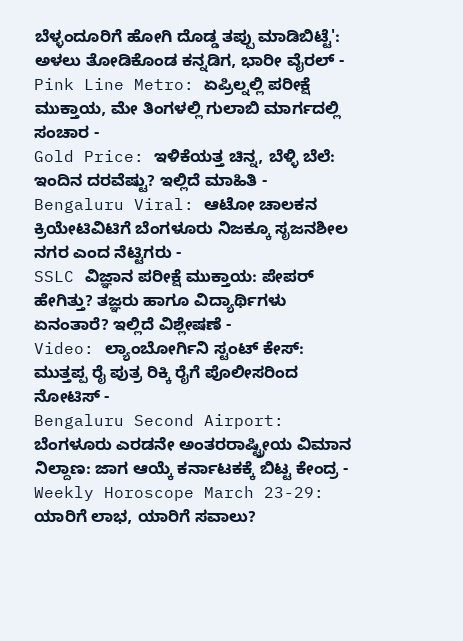ಬೆಳ್ಳಂದೂರಿಗೆ ಹೋಗಿ ದೊಡ್ಡ ತಪ್ಪು ಮಾಡಿಬಿಟ್ಟೆ': ಅಳಲು ತೋಡಿಕೊಂಡ ಕನ್ನಡಿಗ, ಭಾರೀ ವೈರಲ್ -
Pink Line Metro: ಏಪ್ರಿಲ್ನಲ್ಲಿ ಪರೀಕ್ಷೆ ಮುಕ್ತಾಯ, ಮೇ ತಿಂಗಳಲ್ಲಿ ಗುಲಾಬಿ ಮಾರ್ಗದಲ್ಲಿ ಸಂಚಾರ -
Gold Price: ಇಳಿಕೆಯತ್ತ ಚಿನ್ನ, ಬೆಳ್ಳಿ ಬೆಲೆ: ಇಂದಿನ ದರವೆಷ್ಟು? ಇಲ್ಲಿದೆ ಮಾಹಿತಿ -
Bengaluru Viral: ಆಟೋ ಚಾಲಕನ ಕ್ರಿಯೇಟಿವಿಟಿಗೆ ಬೆಂಗಳೂರು ನಿಜಕ್ಕೂ ಸೃಜನಶೀಲ ನಗರ ಎಂದ ನೆಟ್ಟಿಗರು -
SSLC ವಿಜ್ಞಾನ ಪರೀಕ್ಷೆ ಮುಕ್ತಾಯ: ಪೇಪರ್ ಹೇಗಿತ್ತು? ತಜ್ಞರು ಹಾಗೂ ವಿದ್ಯಾರ್ಥಿಗಳು ಏನಂತಾರೆ? ಇಲ್ಲಿದೆ ವಿಶ್ಲೇಷಣೆ -
Video: ಲ್ಯಾಂಬೋರ್ಗಿನಿ ಸ್ಟಂಟ್ ಕೇಸ್: ಮುತ್ತಪ್ಪ ರೈ ಪುತ್ರ ರಿಕ್ಕಿ ರೈಗೆ ಪೊಲೀಸರಿಂದ ನೋಟಿಸ್ -
Bengaluru Second Airport: ಬೆಂಗಳೂರು ಎರಡನೇ ಅಂತರರಾಷ್ಟ್ರೀಯ ವಿಮಾನ ನಿಲ್ದಾಣ: ಜಾಗ ಆಯ್ಕೆ ಕರ್ನಾಟಕಕ್ಕೆ ಬಿಟ್ಟ ಕೇಂದ್ರ -
Weekly Horoscope March 23-29: ಯಾರಿಗೆ ಲಾಭ, ಯಾರಿಗೆ ಸವಾಲು?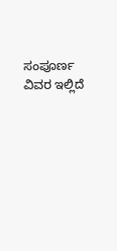ಸಂಪೂರ್ಣ ವಿವರ ಇಲ್ಲಿದೆ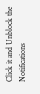Click it and Unblock the Notifications